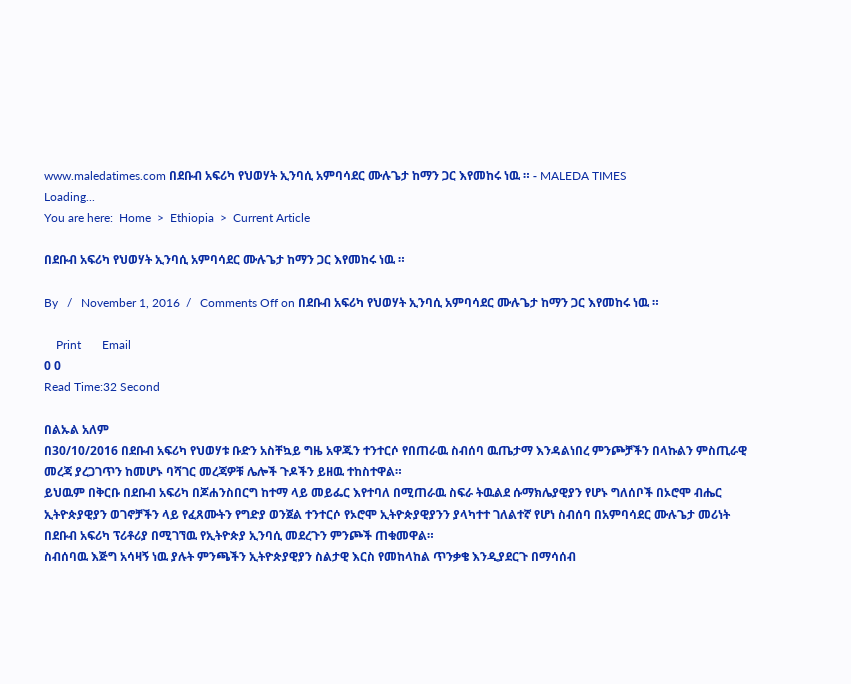www.maledatimes.com በደቡብ አፍሪካ የህወሃት ኢንባሲ አምባሳደር ሙሉጌታ ከማን ጋር እየመከሩ ነዉ ። - MALEDA TIMES
Loading...
You are here:  Home  >  Ethiopia  >  Current Article

በደቡብ አፍሪካ የህወሃት ኢንባሲ አምባሳደር ሙሉጌታ ከማን ጋር እየመከሩ ነዉ ።

By   /   November 1, 2016  /   Comments Off on በደቡብ አፍሪካ የህወሃት ኢንባሲ አምባሳደር ሙሉጌታ ከማን ጋር እየመከሩ ነዉ ።

    Print       Email
0 0
Read Time:32 Second

በልኡል አለም
በ30/10/2016 በደቡብ አፍሪካ የህወሃቱ ቡድን አስቸኳይ ግዜ አዋጁን ተንተርሶ የበጠራዉ ስብሰባ ዉጤታማ እንዳልነበረ ምንጮቻችን በላኩልን ምስጢራዊ መረጃ ያረጋገጥን ከመሆኑ ባሻገር መረጃዎቹ ሌሎች ጉዶችን ይዘዉ ተከስተዋል።
ይህዉም በቅርቡ በደቡብ አፍሪካ በጆሐንስበርግ ከተማ ላይ መይፌር እየተባለ በሚጠራዉ ስፍራ ትዉልደ ሱማክሌያዊያን የሆኑ ግለሰቦች በኦሮሞ ብሔር ኢትዮጵያዊያን ወገኖቻችን ላይ የፈጸሙትን የግድያ ወንጀል ተንተርሶ የኦሮሞ ኢትዮጵያዊያንን ያላካተተ ገለልተኛ የሆነ ስብሰባ በአምባሳደር ሙሉጌታ መሪነት በደቡብ አፍሪካ ፕሪቶሪያ በሚገኘዉ የኢትዮጵያ ኢንባሲ መደረጉን ምንጮች ጠቁመዋል።
ስብሰባዉ እጅግ አሳዛኝ ነዉ ያሉት ምንጫችን ኢትዮጵያዊያን ስልታዊ እርስ የመከላከል ጥንቃቄ እንዲያደርጉ በማሳሰብ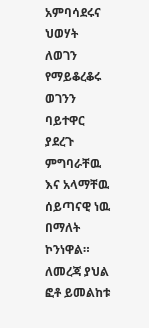አምባሳደሩና ህወሃት ለወገን የማይቆረቆሩ ወገንን ባይተዋር ያደረጉ ምግባራቸዉ እና አላማቸዉ ሰይጣናዊ ነዉ በማለት ኮንነዋል።
ለመረጃ ያህል ፎቶ ይመልከቱ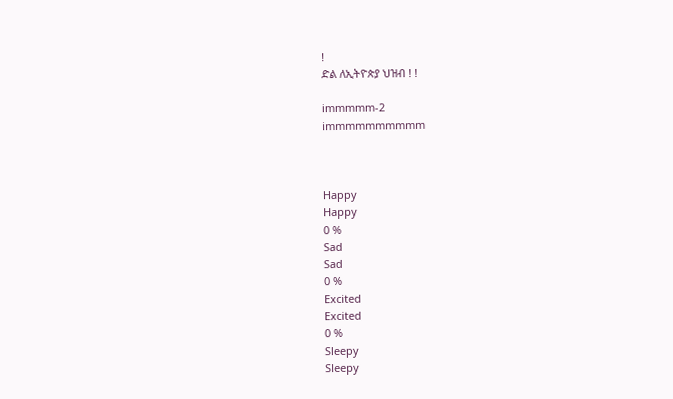!
ድል ለኢትዮጵያ ህዝብ ! !

immmmm-2
immmmmmmmmm



Happy
Happy
0 %
Sad
Sad
0 %
Excited
Excited
0 %
Sleepy
Sleepy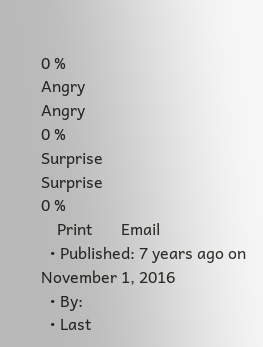0 %
Angry
Angry
0 %
Surprise
Surprise
0 %
    Print       Email
  • Published: 7 years ago on November 1, 2016
  • By:
  • Last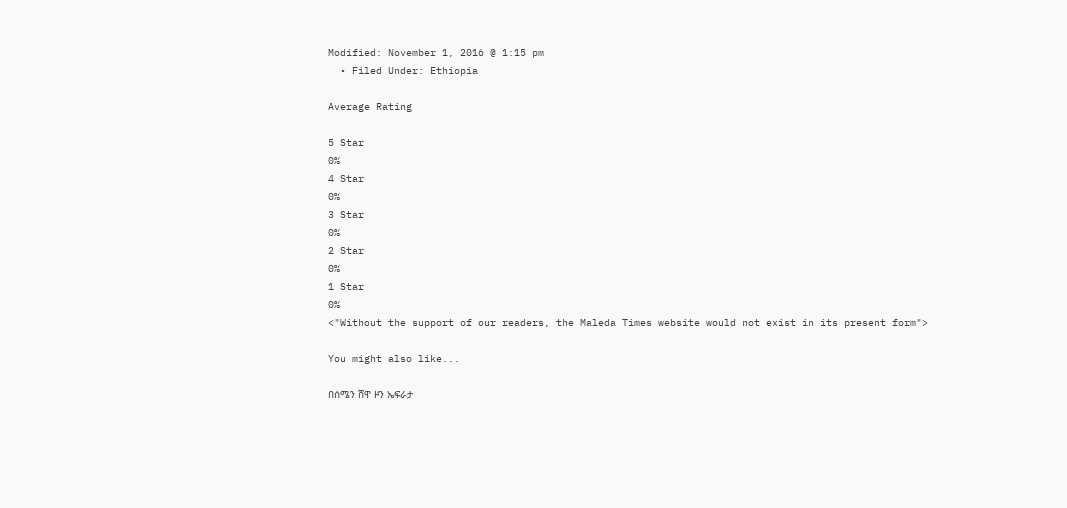Modified: November 1, 2016 @ 1:15 pm
  • Filed Under: Ethiopia

Average Rating

5 Star
0%
4 Star
0%
3 Star
0%
2 Star
0%
1 Star
0%
<"Without the support of our readers, the Maleda Times website would not exist in its present form">

You might also like...

በሰሜን ሸዋ ዞን ኤፍራታ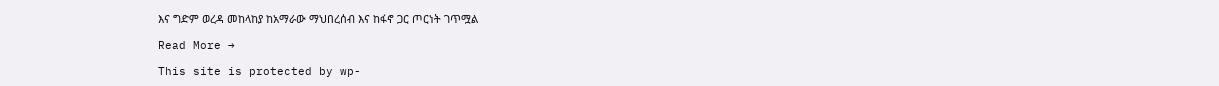እና ግድም ወረዳ መከላከያ ከአማራው ማህበረሰብ እና ከፋኖ ጋር ጦርነት ገጥሟል

Read More →

This site is protected by wp-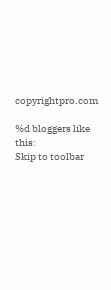copyrightpro.com

%d bloggers like this:
Skip to toolbar